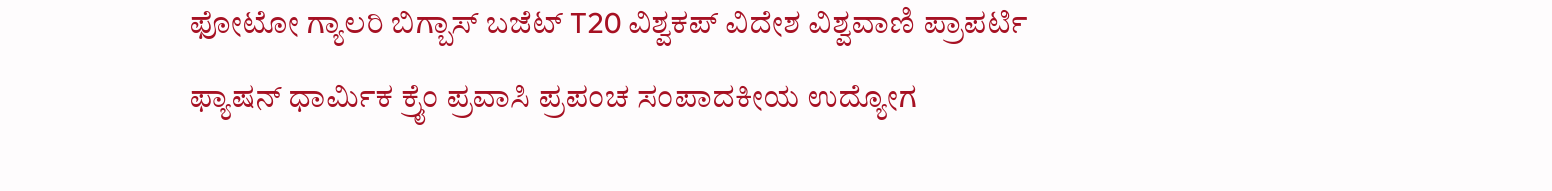ಫೋಟೋ ಗ್ಯಾಲರಿ ಬಿಗ್ಬಾಸ್ ಬಜೆಟ್ T20 ವಿಶ್ವಕಪ್ ವಿದೇಶ ವಿಶ್ವವಾಣಿ ಪ್ರಾಪರ್ಟಿ ಫ್ಯಾಷನ್ ಧಾರ್ಮಿಕ ಕ್ರೈಂ ಪ್ರವಾಸಿ ಪ್ರಪಂಚ ಸಂಪಾದಕೀಯ ಉದ್ಯೋಗ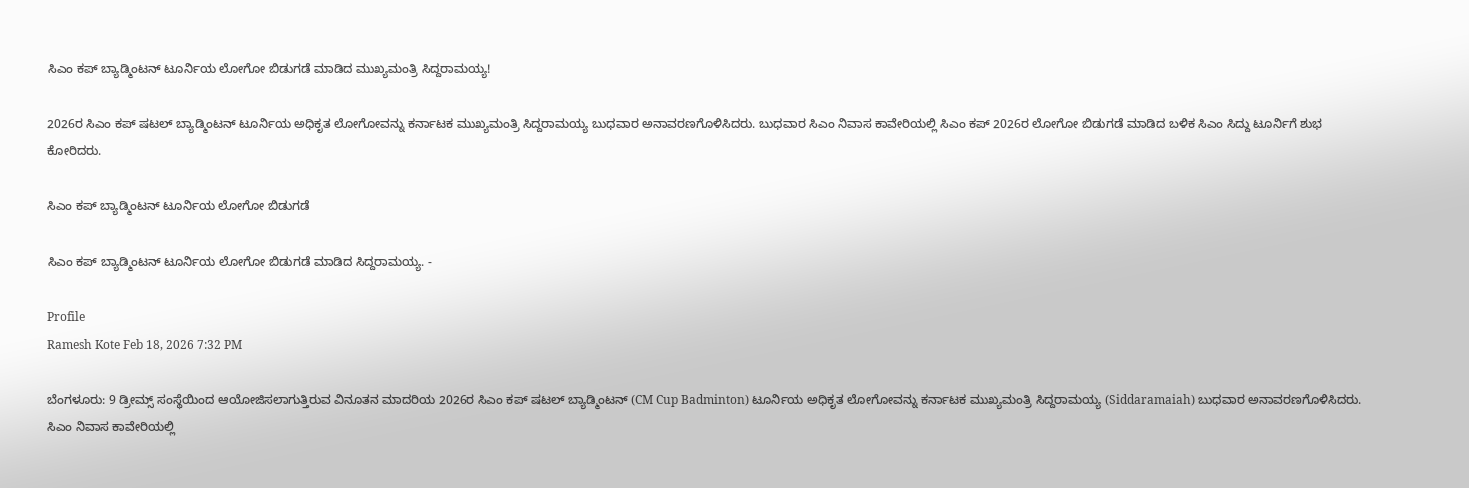ಸಿಎಂ ಕಪ್ ಬ್ಯಾಡ್ಮಿಂಟನ್ ಟೂರ್ನಿಯ ಲೋಗೋ ಬಿಡುಗಡೆ ಮಾಡಿದ ಮುಖ್ಯಮಂತ್ರಿ ಸಿದ್ದರಾಮಯ್ಯ!

2026ರ ಸಿಎಂ ಕಪ್‌ ಷಟಲ್‌ ಬ್ಯಾಡ್ಮಿಂಟನ್‌ ಟೂರ್ನಿಯ ಅಧಿಕೃತ ಲೋಗೋವನ್ನು ಕರ್ನಾಟಕ ಮುಖ್ಯಮಂತ್ರಿ ಸಿದ್ದರಾಮಯ್ಯ ಬುಧವಾರ ಅನಾವರಣಗೊಳಿಸಿದರು. ಬುಧವಾರ ಸಿಎಂ ನಿವಾಸ ಕಾವೇರಿಯಲ್ಲಿ ಸಿಎಂ ಕಪ್‌ 2026ರ ಲೋಗೋ ಬಿಡುಗಡೆ ಮಾಡಿದ ಬಳಿಕ ಸಿಎಂ ಸಿದ್ದು ಟೂರ್ನಿಗೆ ಶುಭ ಕೋರಿದರು.

ಸಿಎಂ ಕಪ್ ಬ್ಯಾಡ್ಮಿಂಟನ್ ಟೂರ್ನಿಯ ಲೋಗೋ ಬಿಡುಗಡೆ

ಸಿಎಂ ಕಪ್‌ ಬ್ಯಾಡ್ಮಿಂಟನ್‌ ಟೂರ್ನಿಯ ಲೋಗೋ ಬಿಡುಗಡೆ ಮಾಡಿದ ಸಿದ್ದರಾಮಯ್ಯ. -

Profile
Ramesh Kote Feb 18, 2026 7:32 PM

ಬೆಂಗಳೂರು: 9 ಡ್ರೀಮ್ಸ್‌ ಸಂಸ್ಥೆಯಿಂದ ಆಯೋಜಿಸಲಾಗುತ್ತಿರುವ ವಿನೂತನ ಮಾದರಿಯ 2026ರ ಸಿಎಂ ಕಪ್‌ ಷಟಲ್‌ ಬ್ಯಾಡ್ಮಿಂಟನ್‌ (CM Cup Badminton) ಟೂರ್ನಿಯ ಅಧಿಕೃತ ಲೋಗೋವನ್ನು ಕರ್ನಾಟಕ ಮುಖ್ಯಮಂತ್ರಿ ಸಿದ್ದರಾಮಯ್ಯ (Siddaramaiah) ಬುಧವಾರ ಅನಾವರಣಗೊಳಿಸಿದರು. ಸಿಎಂ ನಿವಾಸ ಕಾವೇರಿಯಲ್ಲಿ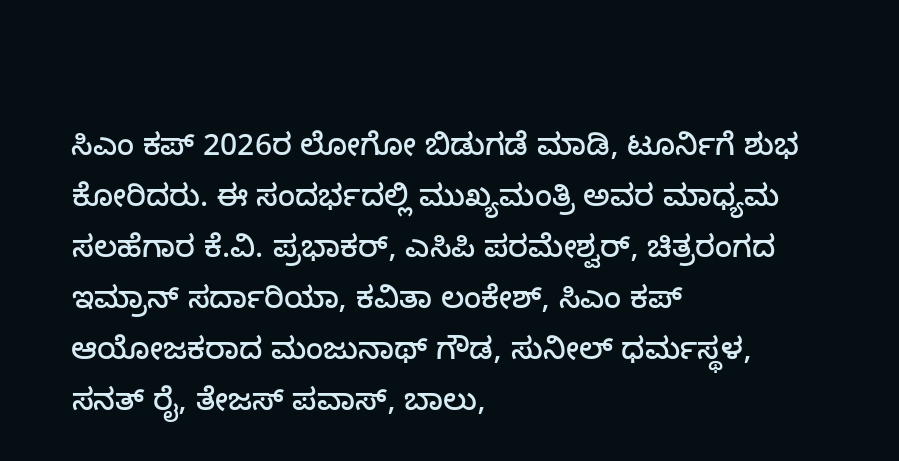ಸಿಎಂ ಕಪ್‌ 2026ರ ಲೋಗೋ ಬಿಡುಗಡೆ ಮಾಡಿ, ಟೂರ್ನಿಗೆ ಶುಭ ಕೋರಿದರು. ಈ ಸಂದರ್ಭದಲ್ಲಿ ಮುಖ್ಯಮಂತ್ರಿ ಅವರ ಮಾಧ್ಯಮ ಸಲಹೆಗಾರ ಕೆ.ವಿ. ಪ್ರಭಾಕರ್‌, ಎಸಿಪಿ ಪರಮೇಶ್ವರ್‌, ಚಿತ್ರರಂಗದ ಇಮ್ರಾನ್‌ ಸರ್ದಾರಿಯಾ, ಕವಿತಾ ಲಂಕೇಶ್‌, ಸಿಎಂ ಕಪ್‌ ಆಯೋಜಕರಾದ ಮಂಜುನಾಥ್‌ ಗೌಡ, ಸುನೀಲ್‌ ಧರ್ಮಸ್ಥಳ, ಸನತ್‌ ರೈ, ತೇಜಸ್‌ ಪವಾಸ್‌, ಬಾಲು,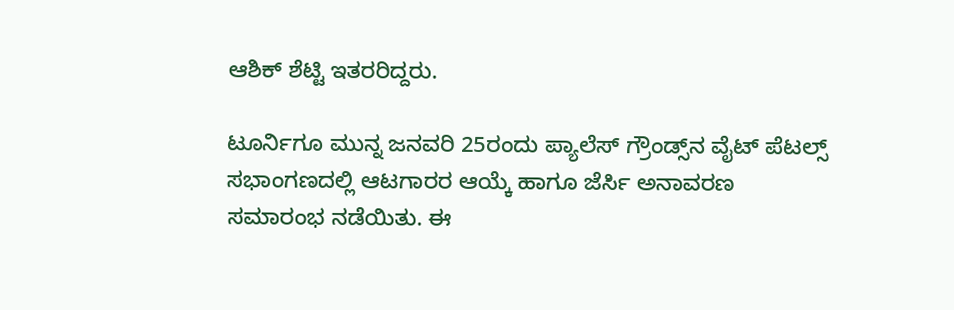ಆಶಿಕ್‌ ಶೆಟ್ಟಿ ಇತರರಿದ್ದರು.

ಟೂರ್ನಿಗೂ ಮುನ್ನ ಜನವರಿ 25ರಂದು ಪ್ಯಾಲೆಸ್ ಗ್ರೌಂಡ್ಸ್‌ನ ವೈಟ್ ಪೆಟಲ್ಸ್ ಸಭಾಂಗಣದಲ್ಲಿ ಆಟಗಾರರ ಆಯ್ಕೆ ಹಾಗೂ ಜೆರ್ಸಿ ಅನಾವರಣ ಸಮಾರಂಭ ನಡೆಯಿತು. ಈ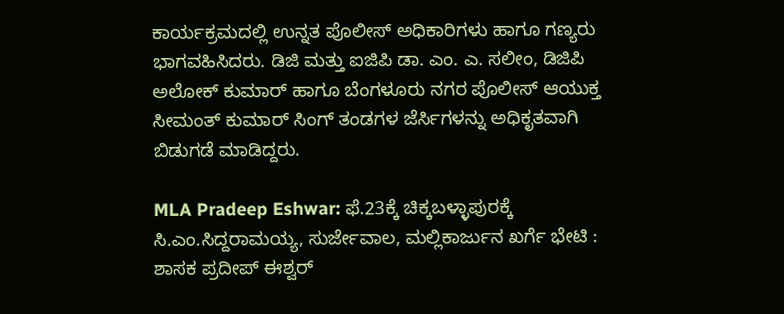ಕಾರ್ಯಕ್ರಮದಲ್ಲಿ ಉನ್ನತ ಪೊಲೀಸ್ ಅಧಿಕಾರಿಗಳು ಹಾಗೂ ಗಣ್ಯರು ಭಾಗವಹಿಸಿದರು. ಡಿಜಿ ಮತ್ತು ಐಜಿಪಿ ಡಾ. ಎಂ. ಎ. ಸಲೀಂ, ಡಿಜಿಪಿ ಅಲೋಕ್ ಕುಮಾರ್ ಹಾಗೂ ಬೆಂಗಳೂರು ನಗರ ಪೊಲೀಸ್ ಆಯುಕ್ತ ಸೀಮಂತ್ ಕುಮಾರ್ ಸಿಂಗ್ ತಂಡಗಳ ಜೆರ್ಸಿಗಳನ್ನು ಅಧಿಕೃತವಾಗಿ ಬಿಡುಗಡೆ ಮಾಡಿದ್ದರು.

MLA Pradeep Eshwar: ಫೆ.23ಕ್ಕೆ ಚಿಕ್ಕಬಳ್ಳಾಪುರಕ್ಕೆ ಸಿ.ಎಂ.ಸಿದ್ದರಾಮಯ್ಯ, ಸುರ್ಜೇವಾಲ, ಮಲ್ಲಿಕಾರ್ಜುನ ಖರ್ಗೆ ಭೇಟಿ : ಶಾಸಕ ಪ್ರದೀಪ್ ಈಶ್ವರ್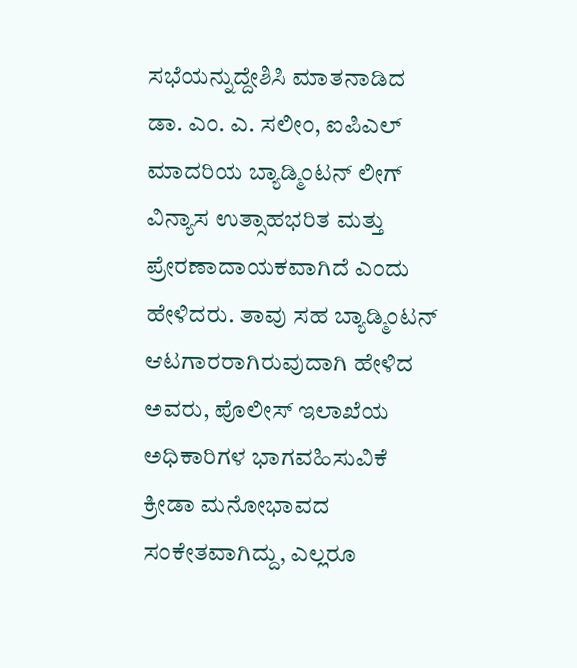ಸಭೆಯನ್ನುದ್ದೇಶಿಸಿ ಮಾತನಾಡಿದ ಡಾ. ಎಂ. ಎ. ಸಲೀಂ, ಐಪಿಎಲ್ ಮಾದರಿಯ ಬ್ಯಾಡ್ಮಿಂಟನ್ ಲೀಗ್ ವಿನ್ಯಾಸ ಉತ್ಸಾಹಭರಿತ ಮತ್ತು ಪ್ರೇರಣಾದಾಯಕವಾಗಿದೆ ಎಂದು ಹೇಳಿದರು. ತಾವು ಸಹ ಬ್ಯಾಡ್ಮಿಂಟನ್ ಆಟಗಾರರಾಗಿರುವುದಾಗಿ ಹೇಳಿದ ಅವರು, ಪೊಲೀಸ್ ಇಲಾಖೆಯ ಅಧಿಕಾರಿಗಳ ಭಾಗವಹಿಸುವಿಕೆ ಕ್ರೀಡಾ ಮನೋಭಾವದ ಸಂಕೇತವಾಗಿದ್ದು, ಎಲ್ಲರೂ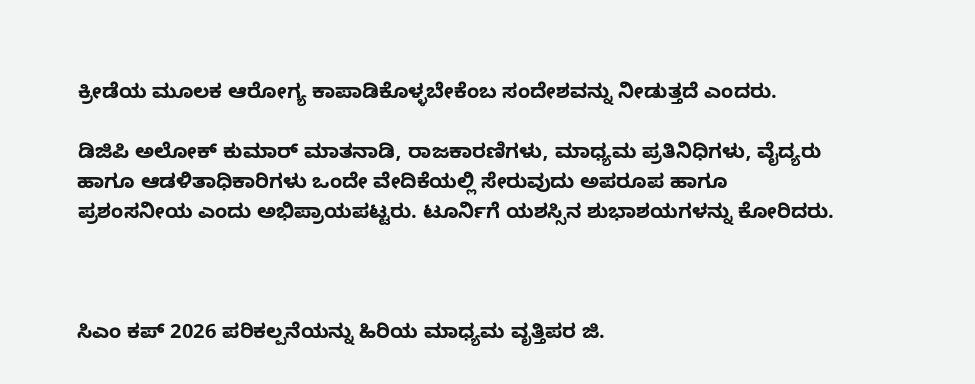ಕ್ರೀಡೆಯ ಮೂಲಕ ಆರೋಗ್ಯ ಕಾಪಾಡಿಕೊಳ್ಳಬೇಕೆಂಬ ಸಂದೇಶವನ್ನು ನೀಡುತ್ತದೆ ಎಂದರು.

ಡಿಜಿಪಿ ಅಲೋಕ್ ಕುಮಾರ್ ಮಾತನಾಡಿ, ರಾಜಕಾರಣಿಗಳು, ಮಾಧ್ಯಮ ಪ್ರತಿನಿಧಿಗಳು, ವೈದ್ಯರು ಹಾಗೂ ಆಡಳಿತಾಧಿಕಾರಿಗಳು ಒಂದೇ ವೇದಿಕೆಯಲ್ಲಿ ಸೇರುವುದು ಅಪರೂಪ ಹಾಗೂ ಪ್ರಶಂಸನೀಯ ಎಂದು ಅಭಿಪ್ರಾಯಪಟ್ಟರು. ಟೂರ್ನಿಗೆ ಯಶಸ್ಸಿನ ಶುಭಾಶಯಗಳನ್ನು ಕೋರಿದರು.



ಸಿಎಂ ಕಪ್ 2026 ಪರಿಕಲ್ಪನೆಯನ್ನು ಹಿರಿಯ ಮಾಧ್ಯಮ ವೃತ್ತಿಪರ ಜಿ.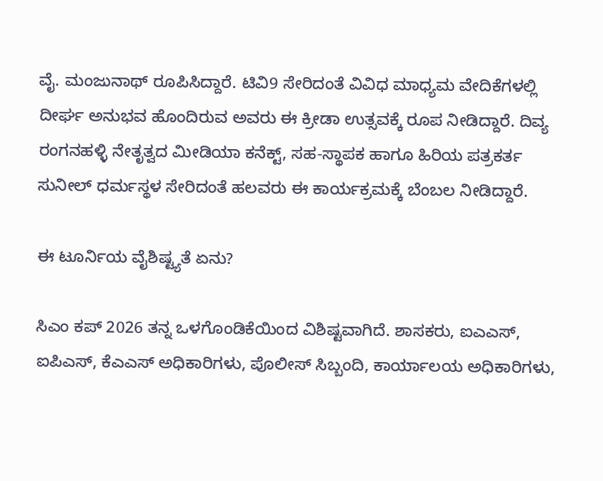ವೈ. ಮಂಜುನಾಥ್ ರೂಪಿಸಿದ್ದಾರೆ. ಟಿವಿ9 ಸೇರಿದಂತೆ ವಿವಿಧ ಮಾಧ್ಯಮ ವೇದಿಕೆಗಳಲ್ಲಿ ದೀರ್ಘ ಅನುಭವ ಹೊಂದಿರುವ ಅವರು ಈ ಕ್ರೀಡಾ ಉತ್ಸವಕ್ಕೆ ರೂಪ ನೀಡಿದ್ದಾರೆ. ದಿವ್ಯ ರಂಗನಹಳ್ಳಿ ನೇತೃತ್ವದ ಮೀಡಿಯಾ ಕನೆಕ್ಟ್, ಸಹ-ಸ್ಥಾಪಕ ಹಾಗೂ ಹಿರಿಯ ಪತ್ರಕರ್ತ ಸುನೀಲ್ ಧರ್ಮಸ್ಥಳ ಸೇರಿದಂತೆ ಹಲವರು ಈ ಕಾರ್ಯಕ್ರಮಕ್ಕೆ ಬೆಂಬಲ ನೀಡಿದ್ದಾರೆ.

ಈ ಟೂರ್ನಿಯ ವೈಶಿಷ್ಟ್ಯತೆ ಏನು?

ಸಿಎಂ ಕಪ್ 2026 ತನ್ನ ಒಳಗೊಂಡಿಕೆಯಿಂದ ವಿಶಿಷ್ಟವಾಗಿದೆ. ಶಾಸಕರು, ಐಎಎಸ್, ಐಪಿಎಸ್, ಕೆಎಎಸ್ ಅಧಿಕಾರಿಗಳು, ಪೊಲೀಸ್ ಸಿಬ್ಬಂದಿ, ಕಾರ್ಯಾಲಯ ಅಧಿಕಾರಿಗಳು,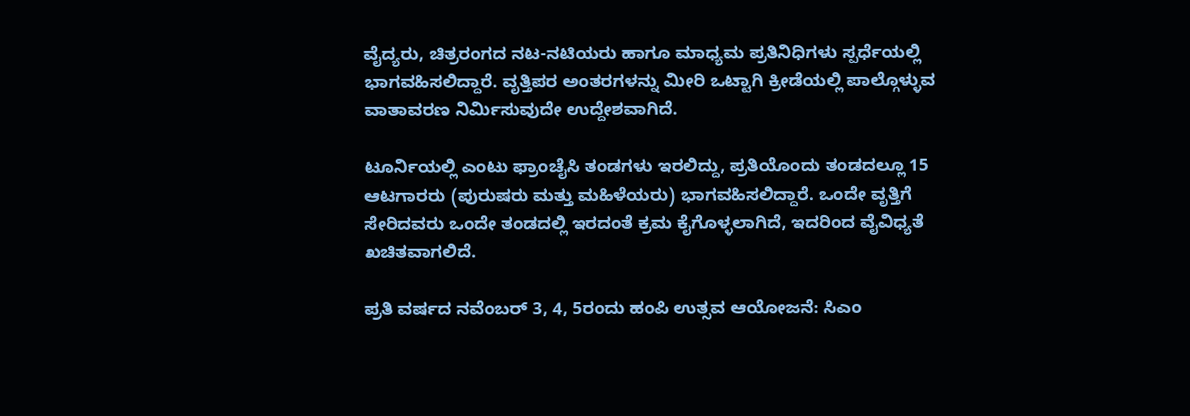ವೈದ್ಯರು, ಚಿತ್ರರಂಗದ ನಟ-ನಟಿಯರು ಹಾಗೂ ಮಾಧ್ಯಮ ಪ್ರತಿನಿಧಿಗಳು ಸ್ಪರ್ಧೆಯಲ್ಲಿ ಭಾಗವಹಿಸಲಿದ್ದಾರೆ. ವೃತ್ತಿಪರ ಅಂತರಗಳನ್ನು ಮೀರಿ ಒಟ್ಟಾಗಿ ಕ್ರೀಡೆಯಲ್ಲಿ ಪಾಲ್ಗೊಳ್ಳುವ ವಾತಾವರಣ ನಿರ್ಮಿಸುವುದೇ ಉದ್ದೇಶವಾಗಿದೆ.

ಟೂರ್ನಿಯಲ್ಲಿ ಎಂಟು ಫ್ರಾಂಚೈಸಿ ತಂಡಗಳು ಇರಲಿದ್ದು, ಪ್ರತಿಯೊಂದು ತಂಡದಲ್ಲೂ 15 ಆಟಗಾರರು (ಪುರುಷರು ಮತ್ತು ಮಹಿಳೆಯರು) ಭಾಗವಹಿಸಲಿದ್ದಾರೆ. ಒಂದೇ ವೃತ್ತಿಗೆ ಸೇರಿದವರು ಒಂದೇ ತಂಡದಲ್ಲಿ ಇರದಂತೆ ಕ್ರಮ ಕೈಗೊಳ್ಳಲಾಗಿದೆ, ಇದರಿಂದ ವೈವಿಧ್ಯತೆ ಖಚಿತವಾಗಲಿದೆ.

ಪ್ರತಿ ವರ್ಷದ ನವೆಂಬರ್ 3, 4, 5ರಂದು ಹಂಪಿ ಉತ್ಸವ ಆಯೋಜನೆ: ಸಿಎಂ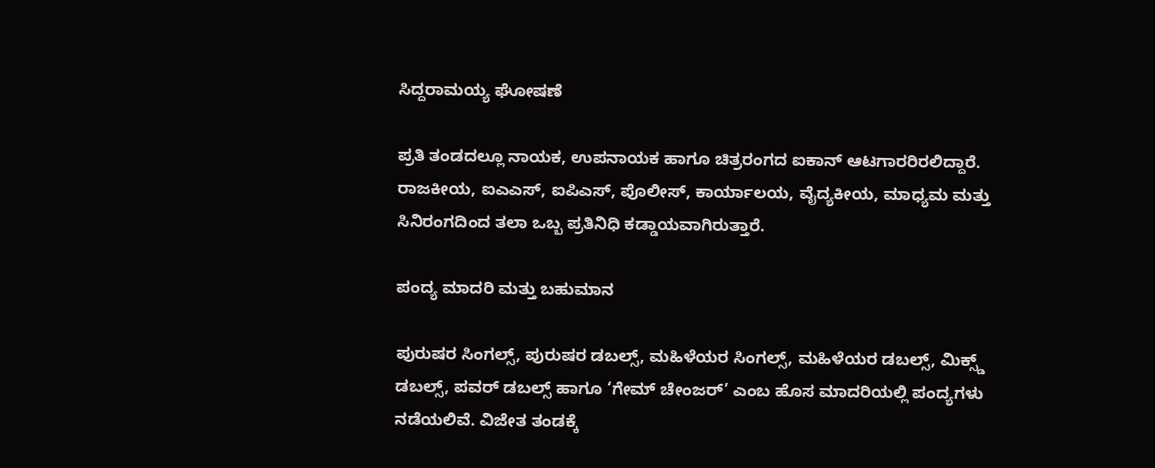ಸಿದ್ದರಾಮಯ್ಯ ಘೋಷಣೆ

ಪ್ರತಿ ತಂಡದಲ್ಲೂ ನಾಯಕ, ಉಪನಾಯಕ ಹಾಗೂ ಚಿತ್ರರಂಗದ ಐಕಾನ್ ಆಟಗಾರರಿರಲಿದ್ದಾರೆ. ರಾಜಕೀಯ, ಐಎಎಸ್, ಐಪಿಎಸ್, ಪೊಲೀಸ್, ಕಾರ್ಯಾಲಯ, ವೈದ್ಯಕೀಯ, ಮಾಧ್ಯಮ ಮತ್ತು ಸಿನಿರಂಗದಿಂದ ತಲಾ ಒಬ್ಬ ಪ್ರತಿನಿಧಿ ಕಡ್ಡಾಯವಾಗಿರುತ್ತಾರೆ.

ಪಂದ್ಯ ಮಾದರಿ ಮತ್ತು ಬಹುಮಾನ

ಪುರುಷರ ಸಿಂಗಲ್ಸ್, ಪುರುಷರ ಡಬಲ್ಸ್, ಮಹಿಳೆಯರ ಸಿಂಗಲ್ಸ್, ಮಹಿಳೆಯರ ಡಬಲ್ಸ್, ಮಿಕ್ಸ್ಡ್ ಡಬಲ್ಸ್, ಪವರ್ ಡಬಲ್ಸ್ ಹಾಗೂ ‘ಗೇಮ್ ಚೇಂಜರ್’ ಎಂಬ ಹೊಸ ಮಾದರಿಯಲ್ಲಿ ಪಂದ್ಯಗಳು ನಡೆಯಲಿವೆ. ವಿಜೇತ ತಂಡಕ್ಕೆ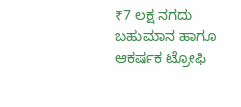₹7 ಲಕ್ಷ ನಗದು ಬಹುಮಾನ ಹಾಗೂ ಆಕರ್ಷಕ ಟ್ರೋಫಿ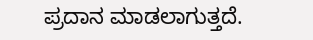ಪ್ರದಾನ ಮಾಡಲಾಗುತ್ತದೆ.